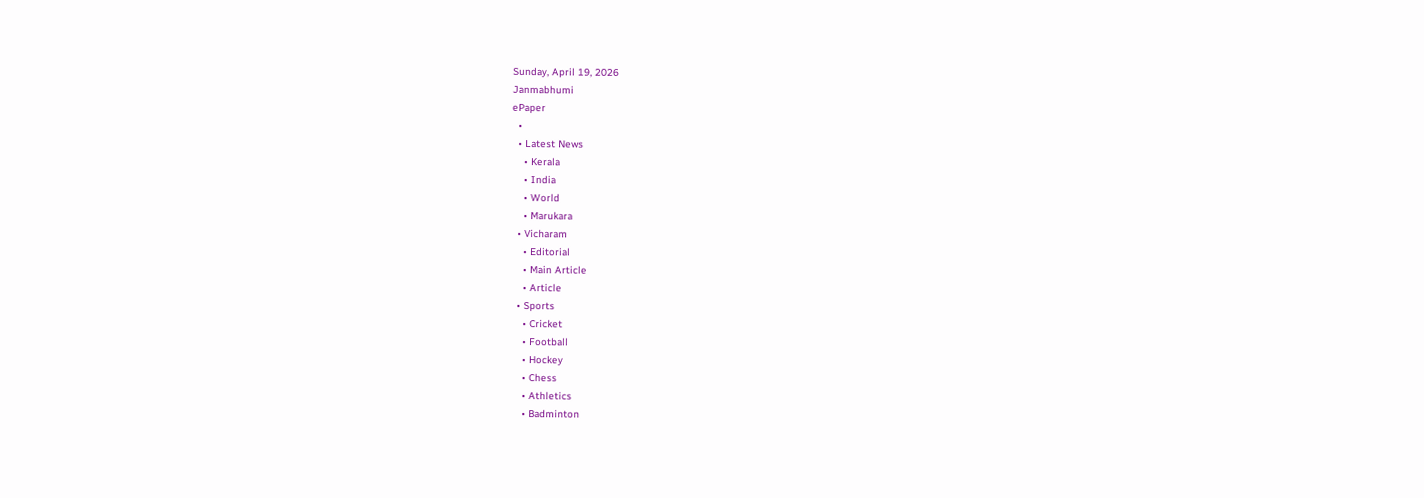Sunday, April 19, 2026
Janmabhumi
ePaper
  •
  • Latest News
    • Kerala
    • India
    • World
    • Marukara
  • Vicharam
    • Editorial
    • Main Article
    • Article
  • Sports
    • Cricket
    • Football
    • Hockey
    • Chess
    • Athletics
    • Badminton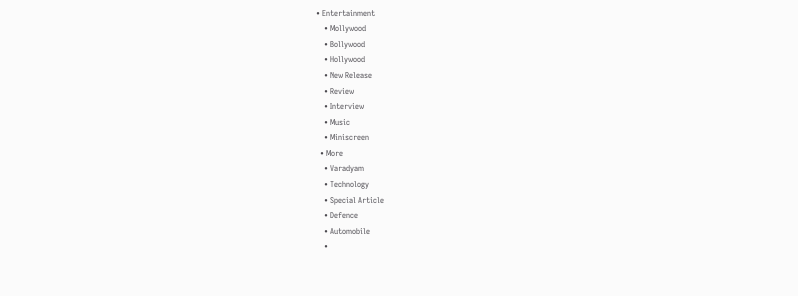• Entertainment
    • Mollywood
    • Bollywood
    • Hollywood
    • New Release
    • Review
    • Interview
    • Music
    • Miniscreen
  • More
    • Varadyam
    • Technology
    • Special Article
    • Defence
    • Automobile
    •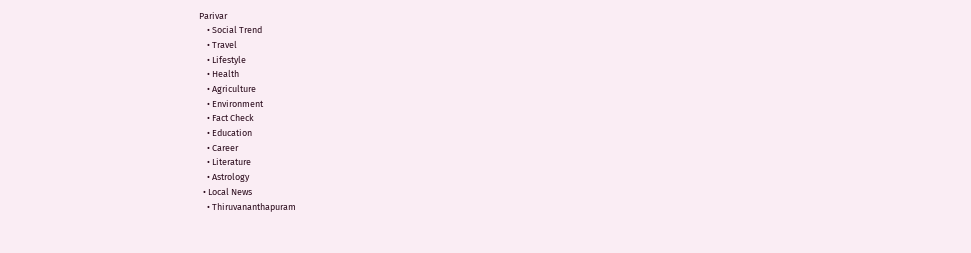Parivar
    • Social Trend
    • Travel
    • Lifestyle
    • Health
    • Agriculture
    • Environment
    • Fact Check
    • Education
    • Career
    • Literature
    • Astrology
  • Local News
    • Thiruvananthapuram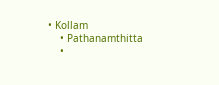• Kollam
    • Pathanamthitta
    •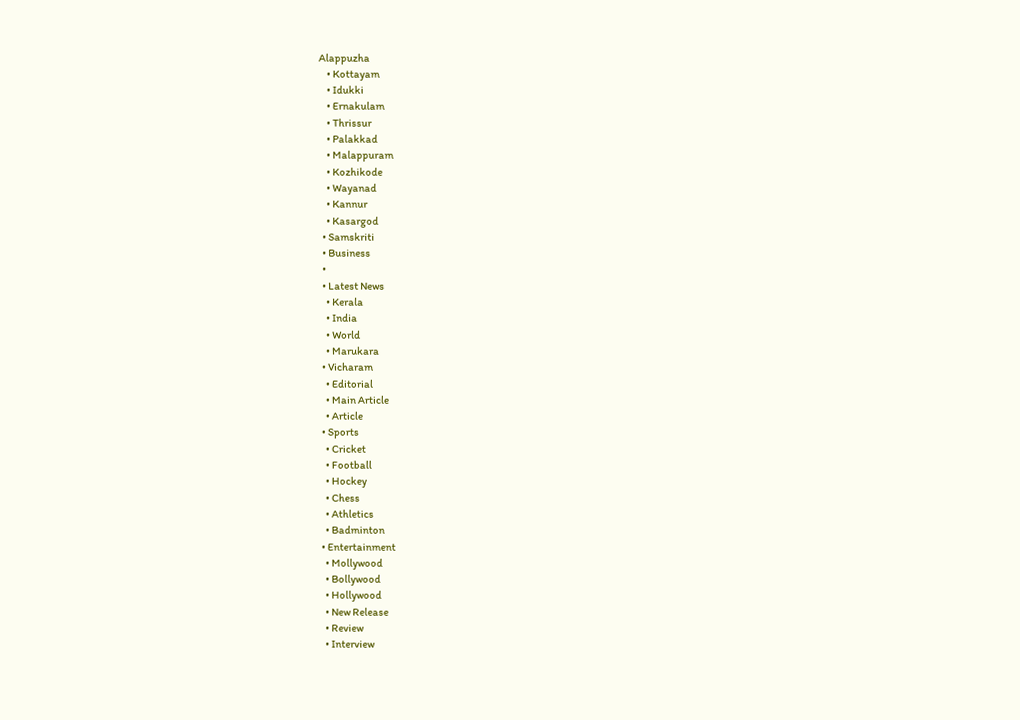Alappuzha
    • Kottayam
    • Idukki
    • Ernakulam
    • Thrissur
    • Palakkad
    • Malappuram
    • Kozhikode
    • Wayanad
    • Kannur
    • Kasargod
  • Samskriti
  • Business
  •
  • Latest News
    • Kerala
    • India
    • World
    • Marukara
  • Vicharam
    • Editorial
    • Main Article
    • Article
  • Sports
    • Cricket
    • Football
    • Hockey
    • Chess
    • Athletics
    • Badminton
  • Entertainment
    • Mollywood
    • Bollywood
    • Hollywood
    • New Release
    • Review
    • Interview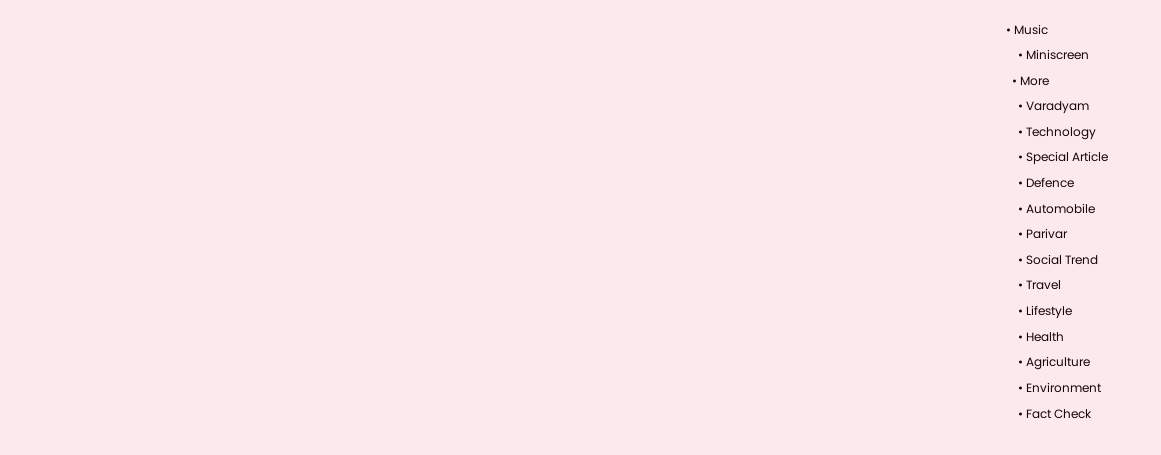• Music
    • Miniscreen
  • More
    • Varadyam
    • Technology
    • Special Article
    • Defence
    • Automobile
    • Parivar
    • Social Trend
    • Travel
    • Lifestyle
    • Health
    • Agriculture
    • Environment
    • Fact Check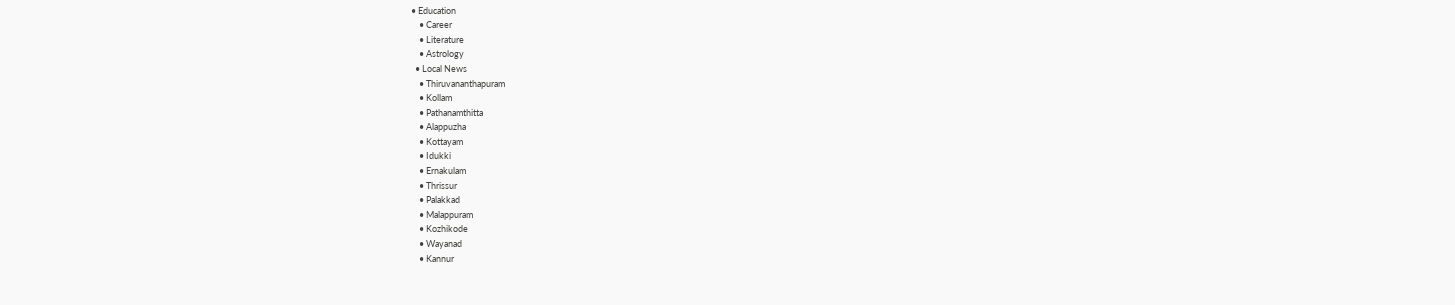• Education
    • Career
    • Literature
    • Astrology
  • Local News
    • Thiruvananthapuram
    • Kollam
    • Pathanamthitta
    • Alappuzha
    • Kottayam
    • Idukki
    • Ernakulam
    • Thrissur
    • Palakkad
    • Malappuram
    • Kozhikode
    • Wayanad
    • Kannur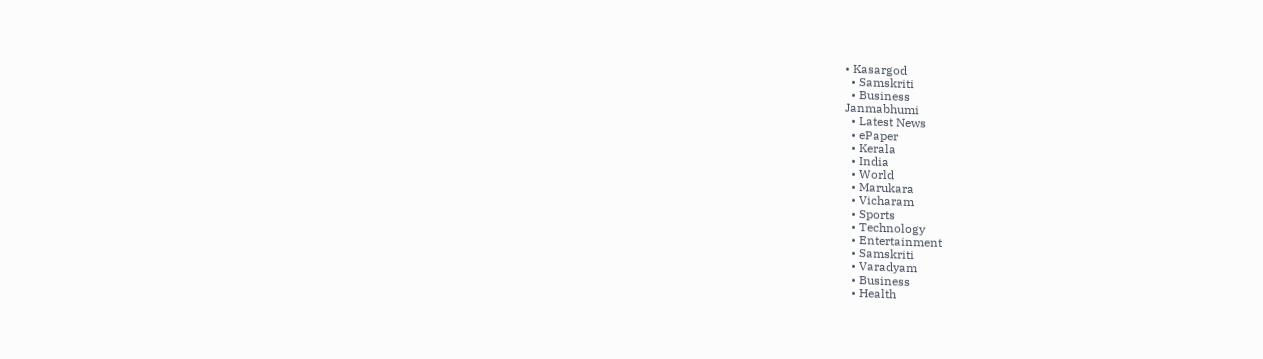• Kasargod
  • Samskriti
  • Business
Janmabhumi
  • Latest News
  • ePaper
  • Kerala
  • India
  • World
  • Marukara
  • Vicharam
  • Sports
  • Technology
  • Entertainment
  • Samskriti
  • Varadyam
  • Business
  • Health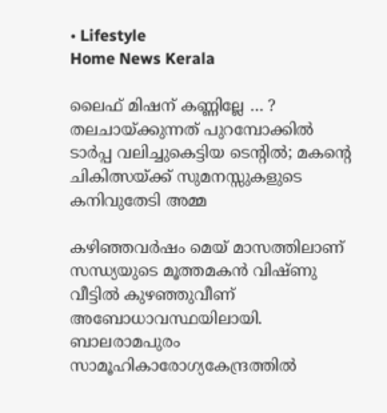• Lifestyle
Home News Kerala

ലൈഫ് മിഷന് കണ്ണില്ലേ … ? തലചായ്‌ക്കുന്നത് പുറമ്പോക്കില്‍ ടാര്‍പ്പ വലിച്ചുകെട്ടിയ ടെന്റില്‍; മകന്റെ ചികിത്സയ്‌ക്ക് സുമനസ്സുകളുടെ കനിവുതേടി അമ്മ

കഴിഞ്ഞവര്‍ഷം മെയ് മാസത്തിലാണ് സന്ധ്യയുടെ മൂത്തമകന്‍ വിഷ്ണു വീട്ടില്‍ കുഴഞ്ഞുവീണ് അബോധാവസ്ഥയിലായി. ബാലരാമപുരം സാമൂഹികാരോഗ്യകേന്ദ്രത്തില്‍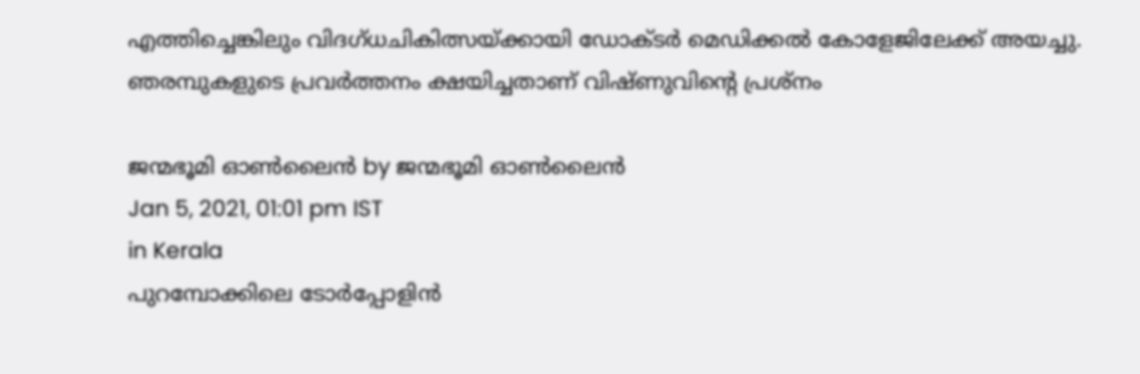എത്തിച്ചെങ്കിലും വിദഗ്ധചികിത്സയ്‌ക്കായി ഡോക്ടര്‍ മെഡിക്കല്‍ കോളേജിലേക്ക് അയച്ചു. ഞരമ്പുകളുടെ പ്രവര്‍ത്തനം ക്ഷയിച്ചതാണ് വിഷ്ണുവിന്റെ പ്രശ്‌നം

ജന്മഭൂമി ഓണ്‍ലൈന്‍ by ജന്മഭൂമി ഓണ്‍ലൈന്‍
Jan 5, 2021, 01:01 pm IST
in Kerala
പുറമ്പോക്കിലെ ടോര്‍പ്പോളിന്‍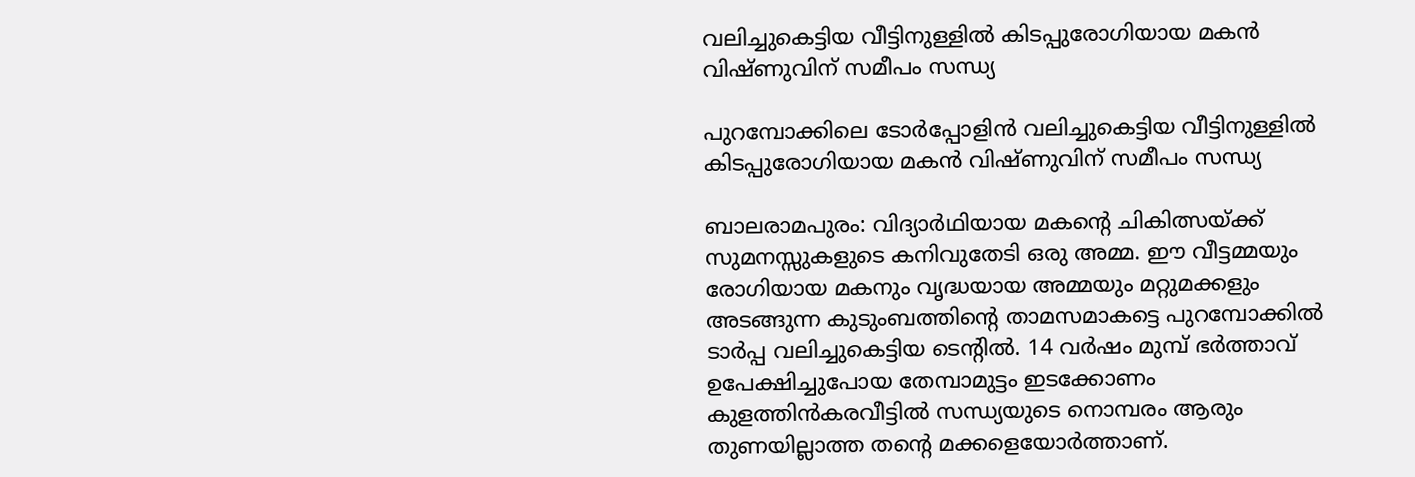വലിച്ചുകെട്ടിയ വീട്ടിനുള്ളില്‍ കിടപ്പുരോഗിയായ മകന്‍ വിഷ്ണുവിന് സമീപം സന്ധ്യ

പുറമ്പോക്കിലെ ടോര്‍പ്പോളിന്‍ വലിച്ചുകെട്ടിയ വീട്ടിനുള്ളില്‍ കിടപ്പുരോഗിയായ മകന്‍ വിഷ്ണുവിന് സമീപം സന്ധ്യ

ബാലരാമപുരം: വിദ്യാര്‍ഥിയായ മകന്റെ ചികിത്സയ്‌ക്ക് സുമനസ്സുകളുടെ കനിവുതേടി ഒരു അമ്മ. ഈ വീട്ടമ്മയും രോഗിയായ മകനും വൃദ്ധയായ അമ്മയും മറ്റുമക്കളും അടങ്ങുന്ന കുടുംബത്തിന്റെ താമസമാകട്ടെ പുറമ്പോക്കില്‍ ടാര്‍പ്പ വലിച്ചുകെട്ടിയ ടെന്റില്‍. 14 വര്‍ഷം മുമ്പ് ഭര്‍ത്താവ് ഉപേക്ഷിച്ചുപോയ തേമ്പാമുട്ടം ഇടക്കോണം കുളത്തിന്‍കരവീട്ടില്‍ സന്ധ്യയുടെ നൊമ്പരം ആരും തുണയില്ലാത്ത തന്റെ മക്കളെയോര്‍ത്താണ്.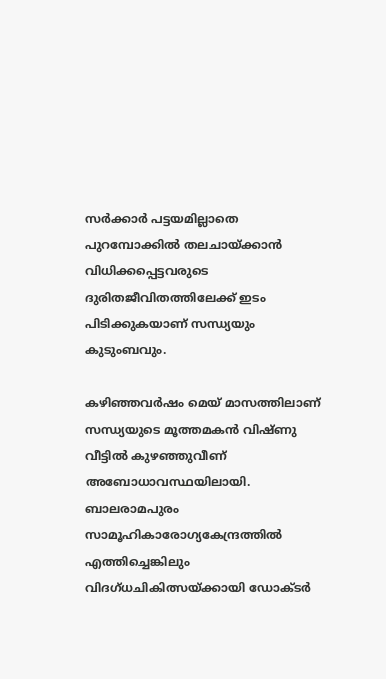സര്‍ക്കാര്‍ പട്ടയമില്ലാതെ പുറമ്പോക്കില്‍ തലചായ്‌ക്കാന്‍ വിധിക്കപ്പെട്ടവരുടെ ദുരിതജീവിതത്തിലേക്ക് ഇടം പിടിക്കുകയാണ് സന്ധ്യയും കുടുംബവും.

കഴിഞ്ഞവര്‍ഷം മെയ് മാസത്തിലാണ് സന്ധ്യയുടെ മൂത്തമകന്‍ വിഷ്ണു വീട്ടില്‍ കുഴഞ്ഞുവീണ് അബോധാവസ്ഥയിലായി. ബാലരാമപുരം സാമൂഹികാരോഗ്യകേന്ദ്രത്തില്‍ എത്തിച്ചെങ്കിലും വിദഗ്ധചികിത്സയ്‌ക്കായി ഡോക്ടര്‍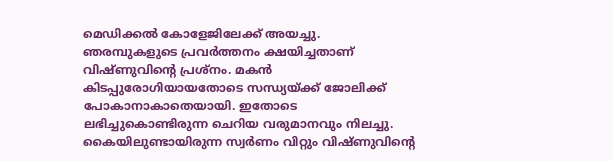മെഡിക്കല്‍ കോളേജിലേക്ക് അയച്ചു. ഞരമ്പുകളുടെ പ്രവര്‍ത്തനം ക്ഷയിച്ചതാണ് വിഷ്ണുവിന്റെ പ്രശ്‌നം. മകന്‍ കിടപ്പുരോഗിയായതോടെ സന്ധ്യയ്‌ക്ക് ജോലിക്ക് പോകാനാകാതെയായി. ഇതോടെ ലഭിച്ചുകൊണ്ടിരുന്ന ചെറിയ വരുമാനവും നിലച്ചു. കൈയിലുണ്ടായിരുന്ന സ്വര്‍ണം വിറ്റും വിഷ്ണുവിന്റെ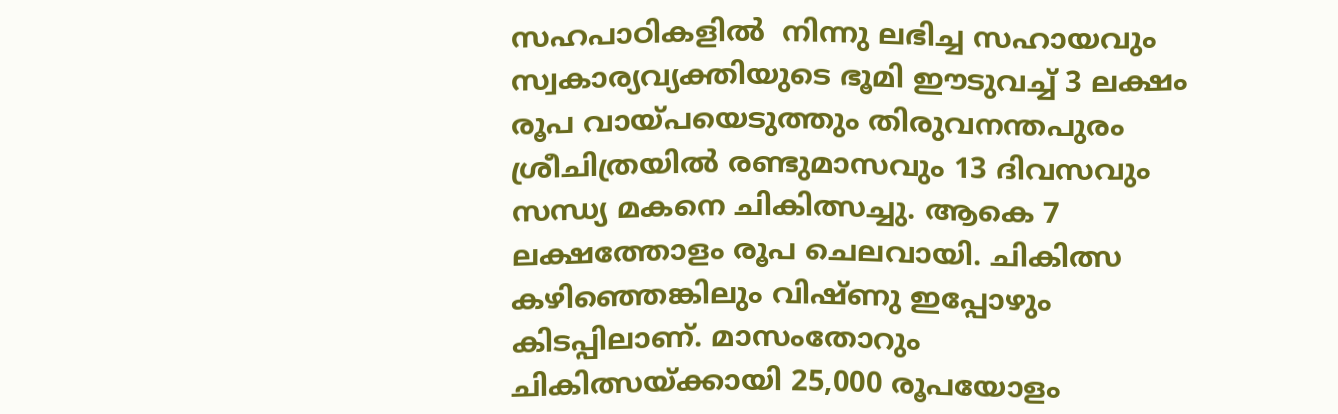സഹപാഠികളില്‍  നിന്നു ലഭിച്ച സഹായവും സ്വകാര്യവ്യക്തിയുടെ ഭൂമി ഈടുവച്ച് 3 ലക്ഷം രൂപ വായ്‌പയെടുത്തും തിരുവനന്തപുരം ശ്രീചിത്രയില്‍ രണ്ടുമാസവും 13 ദിവസവും സന്ധ്യ മകനെ ചികിത്സച്ചു. ആകെ 7 ലക്ഷത്തോളം രൂപ ചെലവായി. ചികിത്സ കഴിഞ്ഞെങ്കിലും വിഷ്ണു ഇപ്പോഴും കിടപ്പിലാണ്. മാസംതോറും ചികിത്സയ്‌ക്കായി 25,000 രൂപയോളം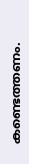കണ്ടെത്തണം.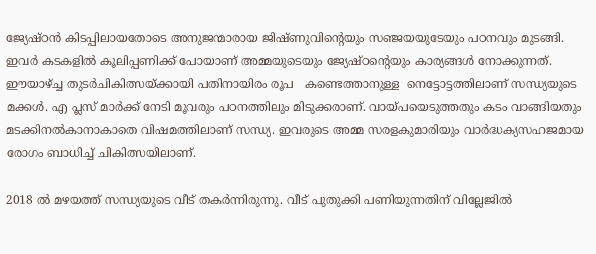ജ്യേഷ്ഠന്‍ കിടപ്പിലായതോടെ അനുജന്മാരായ ജിഷ്ണുവിന്റെയും സഞ്ജയയുടേയും പഠനവും മുടങ്ങി. ഇവര്‍ കടകളില്‍ കൂലിപ്പണിക്ക് പോയാണ് അമ്മയുടെയും ജ്യേഷ്ഠന്റെയും കാര്യങ്ങള്‍ നോക്കുന്നത്. ഈയാഴ്‌ച്ച തുടര്‍ചികിത്സയ്‌ക്കായി പതിനായിരം രൂപ   കണ്ടെത്താനുള്ള  നെട്ടോട്ടത്തിലാണ് സന്ധ്യയുടെ മക്കള്‍. എ പ്ലസ് മാര്‍ക്ക് നേടി മൂവരും പഠനത്തിലും മിടുക്കരാണ്. വായ്‌പയെടുത്തതും കടം വാങ്ങിയതും മടക്കിനല്‍കാനാകാതെ വിഷമത്തിലാണ് സന്ധ്യ. ഇവരുടെ അമ്മ സരളകുമാരിയും വാര്‍ദ്ധക്യസഹജമായ രോഗം ബാധിച്ച് ചികിത്സയിലാണ്.

2018 ല്‍ മഴയത്ത് സന്ധ്യയുടെ വീട് തകര്‍ന്നിരുന്നു. വീട് പുതുക്കി പണിയുന്നതിന് വില്ലേജില്‍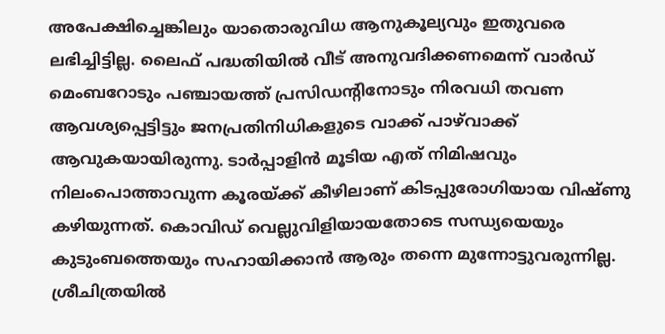അപേക്ഷിച്ചെങ്കിലും യാതൊരുവിധ ആനുകൂല്യവും ഇതുവരെ ലഭിച്ചിട്ടില്ല. ലൈഫ് പദ്ധതിയില്‍ വീട് അനുവദിക്കണമെന്ന് വാര്‍ഡ് മെംബറോടും പഞ്ചായത്ത് പ്രസിഡന്റിനോടും നിരവധി തവണ ആവശ്യപ്പെട്ടിട്ടും ജനപ്രതിനിധികളുടെ വാക്ക് പാഴ്‌വാക്ക് ആവുകയായിരുന്നു. ടാര്‍പ്പാളിന്‍ മൂടിയ എത് നിമിഷവും നിലംപൊത്താവുന്ന കൂരയ്‌ക്ക് കീഴിലാണ് കിടപ്പുരോഗിയായ വിഷ്ണു കഴിയുന്നത്. കൊവിഡ് വെല്ലുവിളിയായതോടെ സന്ധ്യയെയും കുടുംബത്തെയും സഹായിക്കാന്‍ ആരും തന്നെ മുന്നോട്ടുവരുന്നില്ല. ശ്രീചിത്രയില്‍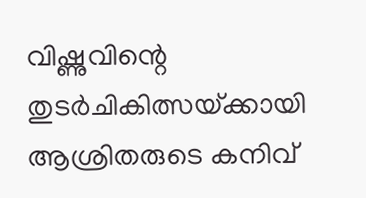വിഷ്ണുവിന്റെ തുടര്‍ചികിത്സയ്‌ക്കായി ആശ്രിതരുടെ കനിവ്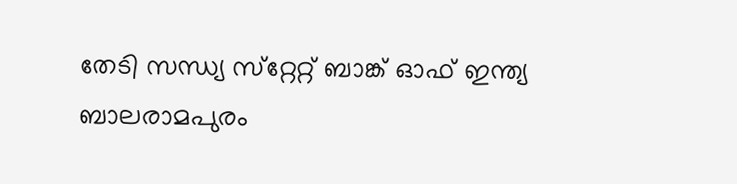തേടി സന്ധ്യ സ്‌റ്റേറ്റ് ബാങ്ക് ഓഫ് ഇന്ത്യ ബാലരാമപുരം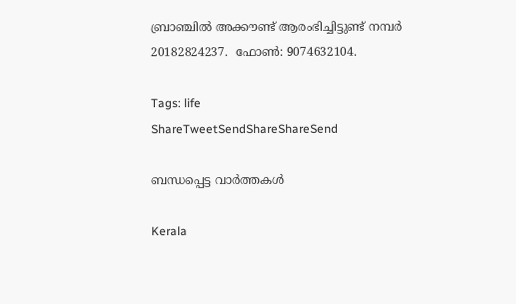ബ്രാഞ്ചില്‍ അക്കൗണ്ട് ആരംഭിച്ചിട്ടുണ്ട് നമ്പര്‍ 20182824237.  ഫോണ്‍: 9074632104.

Tags: life
ShareTweetSendShareShareSend

ബന്ധപ്പെട്ട വാര്‍ത്തകള്‍

Kerala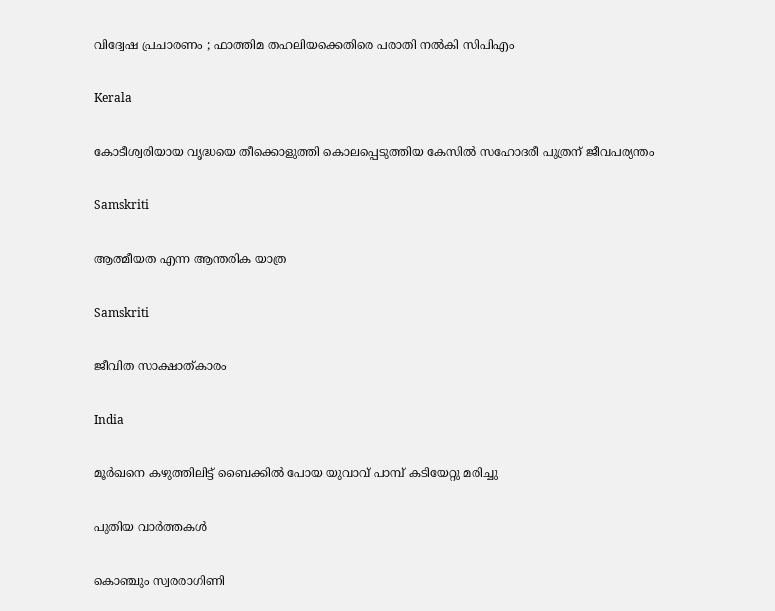വിദ്വേഷ പ്രചാരണം ; ഫാത്തിമ തഹലിയക്കെതിരെ പരാതി നല്‍കി സിപിഎം

Kerala

കോടീശ്വരിയായ വൃദ്ധയെ തീക്കൊളുത്തി കൊലപ്പെടുത്തിയ കേസില്‍ സഹോദരീ പുത്രന് ജീവപര്യന്തം

Samskriti

ആത്മീയത എന്ന ആന്തരിക യാത്ര

Samskriti

ജീവിത സാക്ഷാത്കാരം

India

മൂര്‍ഖനെ കഴുത്തിലിട്ട് ബൈക്കില്‍ പോയ യുവാവ് പാമ്പ് കടിയേറ്റു മരിച്ചു

പുതിയ വാര്‍ത്തകള്‍

കൊഞ്ചും സ്വരരാഗിണി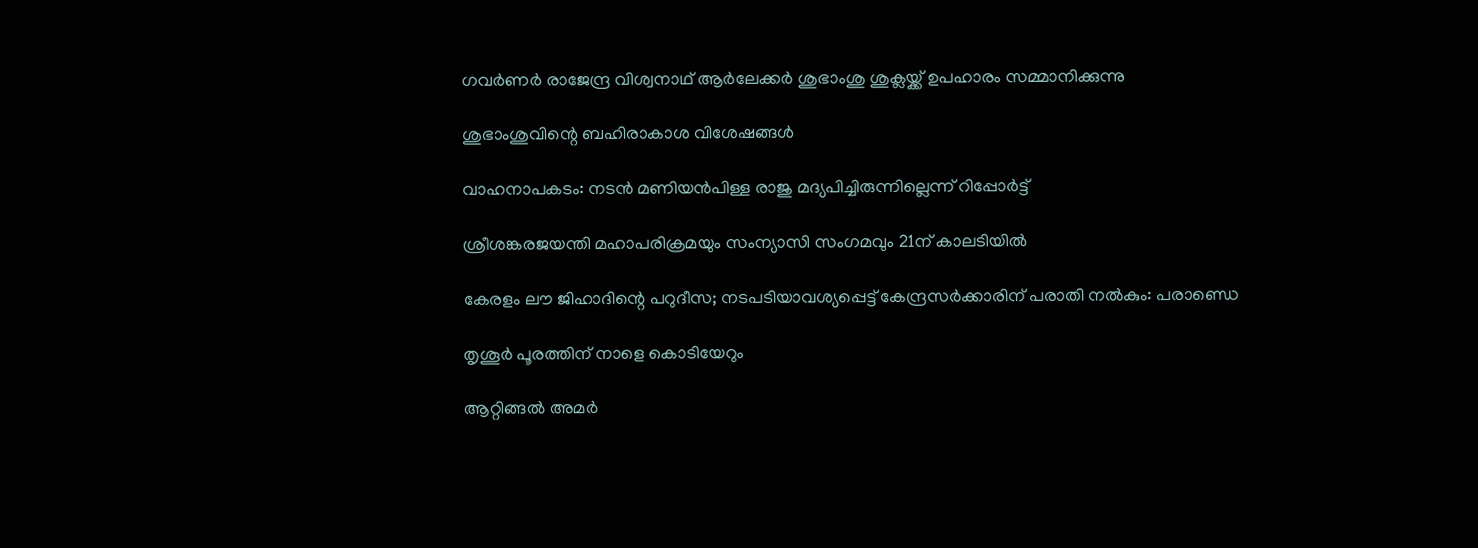ഗവര്‍ണര്‍ രാജേന്ദ്ര വിശ്വനാഥ് ആര്‍ലേക്കര്‍ ശുഭാംശു ശുക്ലയ്ക്ക് ഉപഹാരം സമ്മാനിക്കുന്നു

ശുഭാംശുവിന്റെ ബഹിരാകാശ വിശേഷങ്ങള്‍

വാഹനാപകടം: നടൻ മണിയൻപിള്ള രാജു മദ്യപിച്ചിരുന്നില്ലെന്ന് റിപ്പോർട്ട്

ശ്രീശങ്കരജയന്തി മഹാപരിക്രമയും സംന്യാസി സംഗമവും 21ന് കാലടിയില്‍

കേരളം ലൗ ജിഹാദിന്റെ പറുദീസ; നടപടിയാവശ്യപ്പെട്ട് കേന്ദ്രസര്‍ക്കാരിന് പരാതി നല്‍കും: പരാണ്ഡെ

തൃശൂര്‍ പൂരത്തിന് നാളെ കൊടിയേറും

ആറ്റിങ്ങല്‍ അമര്‍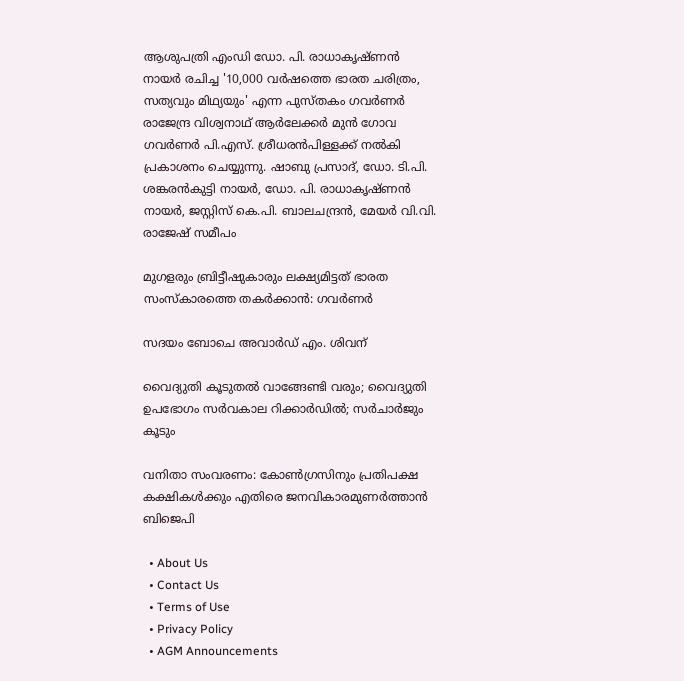ആശുപത്രി എംഡി ഡോ. പി. രാധാകൃഷ്ണന്‍ നായര്‍ രചിച്ച '10,000 വര്‍ഷത്തെ ഭാരത ചരിത്രം, സത്യവും മിഥ്യയും' എന്ന പുസ്തകം ഗവര്‍ണര്‍ രാജേന്ദ്ര വിശ്വനാഥ് ആര്‍ലേക്കര്‍ മുന്‍ ഗോവ ഗവര്‍ണര്‍ പി.എസ്. ശ്രീധരന്‍പിള്ളക്ക് നല്‍കി പ്രകാശനം ചെയ്യുന്നു. ഷാബു പ്രസാദ്, ഡോ. ടി.പി. ശങ്കരന്‍കുട്ടി നായര്‍, ഡോ. പി. രാധാകൃഷ്ണന്‍ നായര്‍, ജസ്റ്റിസ് കെ.പി. ബാലചന്ദ്രന്‍, മേയര്‍ വി.വി. രാജേഷ് സമീപം

മുഗളരും ബ്രിട്ടീഷുകാരും ലക്ഷ്യമിട്ടത് ഭാരത സംസ്‌കാരത്തെ തകര്‍ക്കാന്‍: ഗവര്‍ണര്‍

സദയം ബോചെ അവാര്‍ഡ് എം. ശിവന്

വൈദ്യുതി കൂടുതല്‍ വാങ്ങേണ്ടി വരും; വൈദ്യുതി ഉപഭോഗം സര്‍വകാല റിക്കാര്‍ഡില്‍; സര്‍ചാര്‍ജും കൂടും

വനിതാ സംവരണം: കോണ്‍ഗ്രസിനും പ്രതിപക്ഷ കക്ഷികള്‍ക്കും എതിരെ ജനവികാരമുണര്‍ത്താന്‍ ബിജെപി

  • About Us
  • Contact Us
  • Terms of Use
  • Privacy Policy
  • AGM Announcements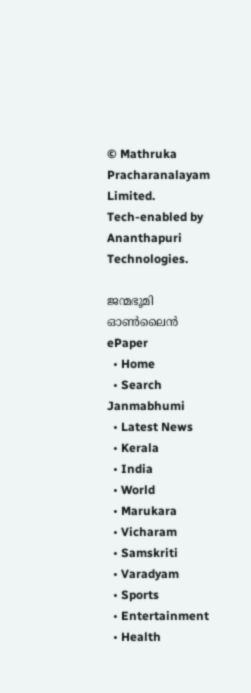© Mathruka Pracharanalayam Limited.
Tech-enabled by Ananthapuri Technologies.

ജന്മഭൂമി ഓണ്‍ലൈന്‍
ePaper
  • Home
  • Search Janmabhumi
  • Latest News
  • Kerala
  • India
  • World
  • Marukara
  • Vicharam
  • Samskriti
  • Varadyam
  • Sports
  • Entertainment
  • Health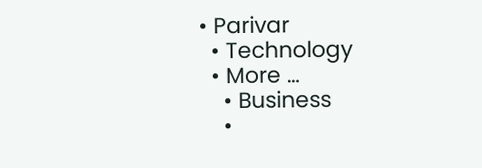• Parivar
  • Technology
  • More …
    • Business
    •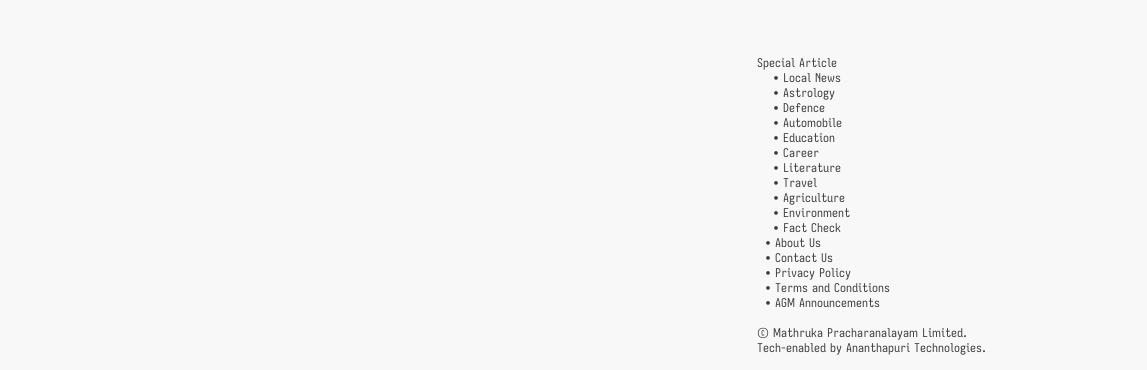Special Article
    • Local News
    • Astrology
    • Defence
    • Automobile
    • Education
    • Career
    • Literature
    • Travel
    • Agriculture
    • Environment
    • Fact Check
  • About Us
  • Contact Us
  • Privacy Policy
  • Terms and Conditions
  • AGM Announcements

© Mathruka Pracharanalayam Limited.
Tech-enabled by Ananthapuri Technologies.